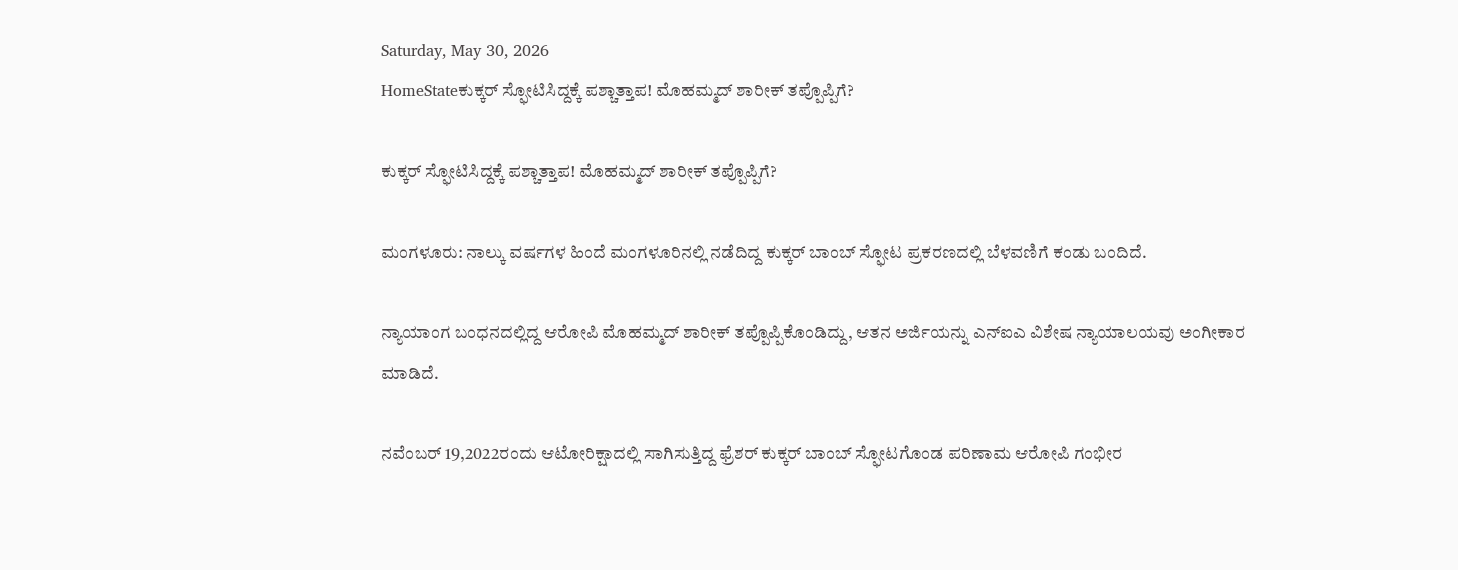Saturday, May 30, 2026
HomeStateಕುಕ್ಕರ್‌ ಸ್ಫೋಟಿಸಿದ್ದಕ್ಕೆ ಪಶ್ಚಾತ್ತಾಪ! ಮೊಹಮ್ಮದ್‌ ಶಾರೀಕ್‌ ತಪ್ಪೊಪ್ಪಿಗೆ?

ಕುಕ್ಕರ್‌ ಸ್ಫೋಟಿಸಿದ್ದಕ್ಕೆ ಪಶ್ಚಾತ್ತಾಪ! ಮೊಹಮ್ಮದ್‌ ಶಾರೀಕ್‌ ತಪ್ಪೊಪ್ಪಿಗೆ?

ಮಂಗಳೂರು: ನಾಲ್ಕು ವರ್ಷಗಳ ಹಿಂದೆ ಮಂಗಳೂರಿನಲ್ಲಿ ನಡೆದಿದ್ದ ಕುಕ್ಕರ್‌ ಬಾಂಬ್‌ ಸ್ಫೋಟ ಪ್ರಕರಣದಲ್ಲಿ ಬೆಳವಣಿಗೆ ಕಂಡು ಬಂದಿದೆ.

ನ್ಯಾಯಾಂಗ ಬಂಧನದಲ್ಲಿದ್ದ ಆರೋಪಿ ಮೊಹಮ್ಮದ್‌ ಶಾರೀಕ್‌ ತಪ್ಪೊಪ್ಪಿಕೊಂಡಿದ್ದು, ಆತನ ಅರ್ಜಿಯನ್ನು ಎನ್ಐಎ ವಿಶೇಷ ನ್ಯಾಯಾಲಯವು ಅಂಗೀಕಾರ ಮಾಡಿದೆ.

ನವೆಂಬರ್‌ 19,2022ರಂದು ಆಟೋರಿಕ್ಷಾದಲ್ಲಿ ಸಾಗಿಸುತ್ತಿದ್ದ ಫ್ರೆಶರ್‌ ಕುಕ್ಕರ್‌ ಬಾಂಬ್‌ ಸ್ಫೋಟಗೊಂಡ ಪರಿಣಾಮ ಆರೋಪಿ ಗಂಭೀರ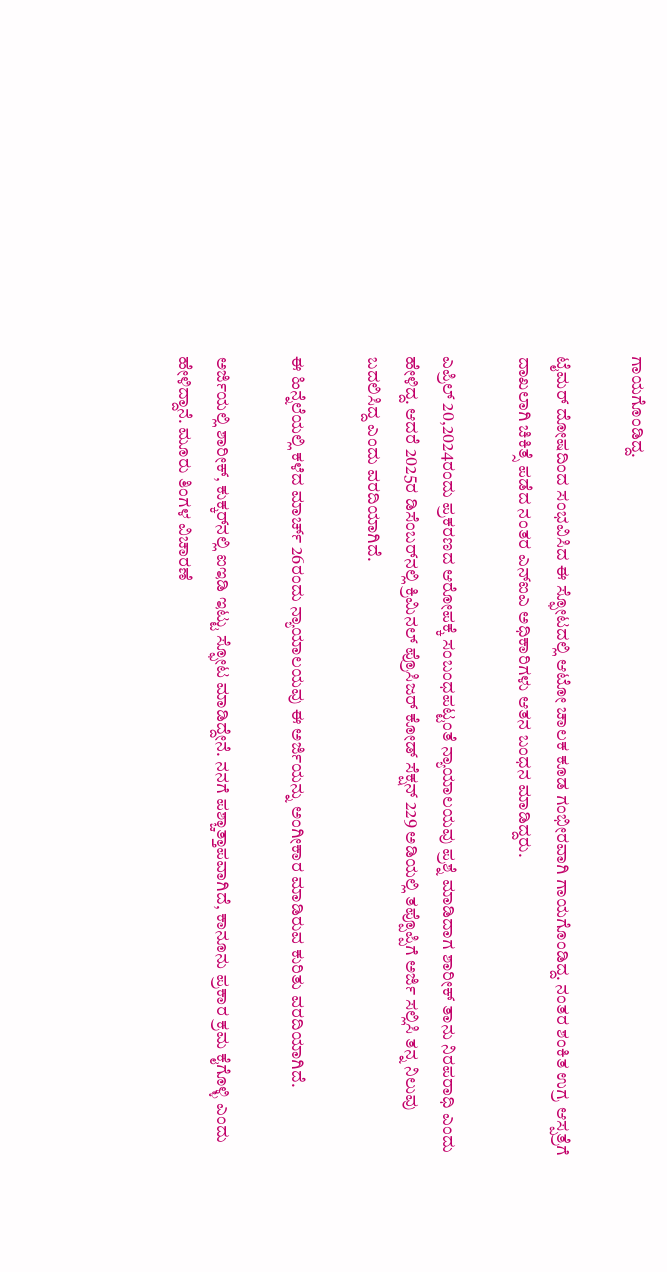ಗಾಯಗೊಂಡಿದ್ದ.

ಟೈಮರ್‌ ದೋಷದಿಂದ ಸಂಭವಿಸಿದ ಈ ಸ್ಫೋಟದಲ್ಲಿ ಆಟೋ ಚಾಲಕ ಕೂಡ ಗಂಭೀರವಾಗಿ ಗಾಯಗೊಂಡಿದ್ದ. ನಂತರ ಶಂಕಿತ ಉಗ್ರ ಆಸ್ಪತ್ರೆಗೆ ದಾಖಲಾಗಿ ಚಿಕಿತ್ಸೆ ಪಡೆದ ನಂತರ ಎನ್‌ಐಎ ಅಧಿಕಾರಿಗಳು ಆತನ ಬಂಧನ ಮಾಡಿದ್ದರು.

ಎಪ್ರಿಲ್‌ 20,2024ರಂದು ಪ್ರಕರಣದ ಆರೋಪಕ್ಕೆ ಸಂಬಂಧಪಟ್ಟಂತೆ ನ್ಯಾಯಾಲಯವು ಪ್ರಶ್ನೆ ಮಾಡಿದಾಗ ಶಾರೀಕ್‌ ತಾನು ನಿರಪರಾಧಿ ಎಂದು ಹೇಳಿದ್ದ. ಆದರೆ 2025ರ ಡಿಸೆಂಬರ್‌ನಲ್ಲಿ ಕ್ರಿಮಿನಲ್‌ ಪ್ರೊಸಿಜರ್‌ ಕೋಡ್‌ ಸೆಕ್ಷನ್‌ 229 ಅಡಿಯಲ್ಲಿ ತಪ್ಪೊಪ್ಪಿಗೆ ಅರ್ಜಿ ಸಲ್ಲಿಸಿ ತನ್ನ ನಿಲುವು ಬದಲಿಸಿದ್ದ ಎಂದು ವರದಿಯಾಗಿದೆ.

ಈ ಹಿನ್ನೆಲೆಯಲ್ಲಿ ಕಳೆದ ಮಾರ್ಚ್‌ 26ರಂದು ನ್ಯಾಯಾಲಯವು ಈ ಅರ್ಜಿಯನ್ನು ಅಂಗೀಕಾರ ಮಾಡಿರುವ ಕುರಿತು ವರದಿಯಾಗಿದೆ.

ಅರ್ಜಿಯಲ್ಲಿ ಶಾರೀಕ್‌, ಕುಕ್ಕರ್‌ನಲ್ಲಿ ಐಇಡಿ ಇಟ್ಟು ಸ್ಫೋಟ ಮಾಡಿದ್ದೇನೆ. ನನಗೆ ಪಶ್ಚಾತ್ತಾಪವಾಗಿದೆ, ಕಾನೂನು ಪ್ರಕಾರ ಕ್ರಮ ಕೈಗೊಳ್ಳಿ ಎಂದು ಹೇಳಿದ್ದಾನೆ. ಮೂರು ತಿಂಗಳ ವಿಚಾರಣೆ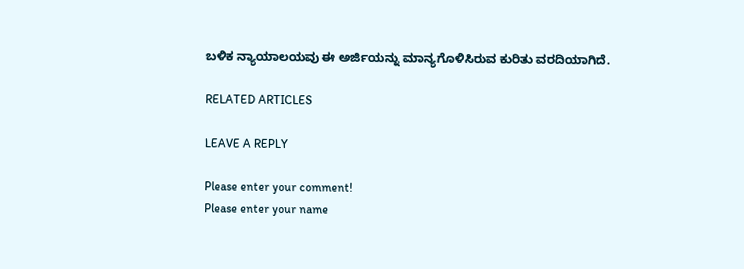ಬಳಿಕ ನ್ಯಾಯಾಲಯವು ಈ ಅರ್ಜಿಯನ್ನು ಮಾನ್ಯಗೊಳಿಸಿರುವ ಕುರಿತು ವರದಿಯಾಗಿದೆ.

RELATED ARTICLES

LEAVE A REPLY

Please enter your comment!
Please enter your name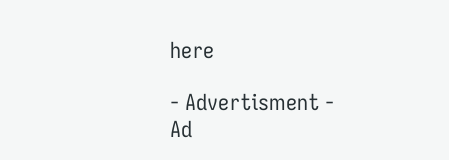here

- Advertisment -
Ad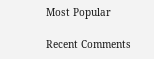Most Popular

Recent Comments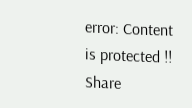error: Content is protected !!
Share